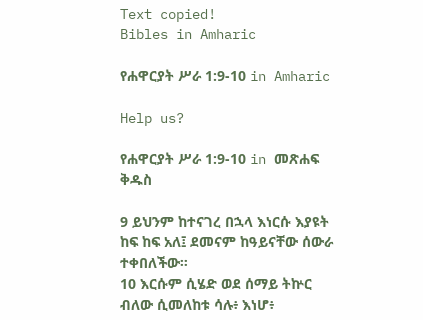Text copied!
Bibles in Amharic

የሐዋርያት ሥራ 1:9-10 in Amharic

Help us?

የሐዋርያት ሥራ 1:9-10 in መጽሐፍ ቅዱስ

9 ይህንም ከተናገረ በኋላ እነርሱ እያዩት ከፍ ከፍ አለ፤ ደመናም ከዓይናቸው ሰውራ ተቀበለችው።
10 እርሱም ሲሄድ ወደ ሰማይ ትኵር ብለው ሲመለከቱ ሳሉ፥ እነሆ፥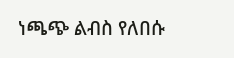ነጫጭ ልብስ የለበሱ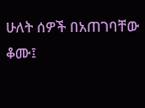ሁለት ሰዎች በአጠገባቸው ቆሙ፤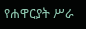የሐዋርያት ሥራ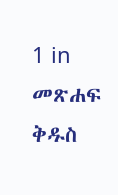1 in መጽሐፍ ቅዱስ